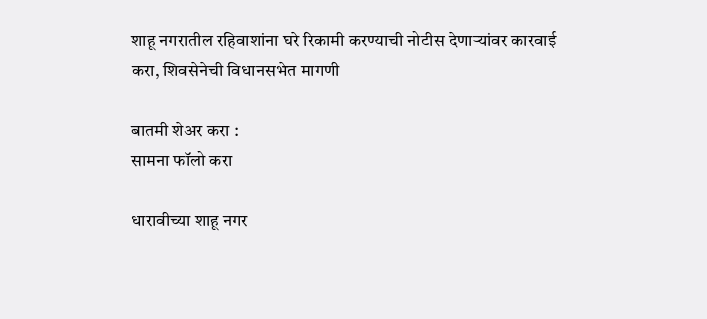शाहू नगरातील रहिवाशांना घरे रिकामी करण्याची नोटीस देणाऱ्यांवर कारवाई करा, शिवसेनेची विधानसभेत मागणी

बातमी शेअर करा :
सामना फॉलो करा

धारावीच्या शाहू नगर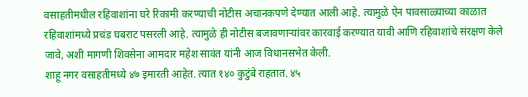वसाहतीमधील रहिवाशांना घरे रिकामी करण्याची नोटीस अचानकपणे देण्यात आली आहे. त्यामुळे ऐन पावसाळ्याच्या काळात रहिवाशांमध्ये प्रचंड घबराट पसरली आहे. त्यामुळे ही नोटीस बजावणाऱ्यांवर कारवाई करण्यात यावी आणि रहिवाशांचे संरक्षण केले जावे, अशी मागणी शिवसेना आमदार महेश सावंत यांनी आज विधानसभेत केली.
शाहू नगर वसाहतीमध्ये ४७ इमारती आहेत. त्यात १४० कुटुंबे राहतात. ४५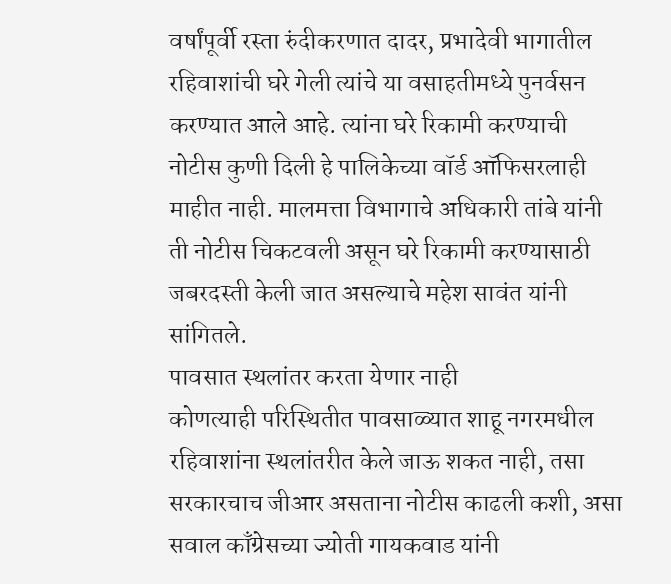वर्षांपूर्वी रस्ता रुंदीकरणात दादर, प्रभादेवी भागातील रहिवाशांची घरे गेली त्यांचे या वसाहतीमध्ये पुनर्वसन करण्यात आले आहे. त्यांना घरे रिकामी करण्याची नोटीस कुणी दिली हे पालिकेच्या वॉर्ड ऑफिसरलाही माहीत नाही. मालमत्ता विभागाचे अधिकारी तांबे यांनी ती नोटीस चिकटवली असून घरे रिकामी करण्यासाठी जबरदस्ती केली जात असल्याचे महेश सावंत यांनी सांगितले.
पावसात स्थलांतर करता येणार नाही
कोणत्याही परिस्थितीत पावसाळ्यात शाहू नगरमधील रहिवाशांना स्थलांतरीत केले जाऊ शकत नाही, तसा सरकारचाच जीआर असताना नोटीस काढली कशी, असा सवाल काँग्रेसच्या ज्योती गायकवाड यांनी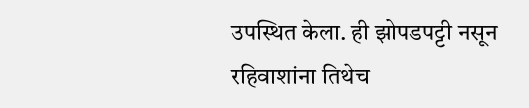उपस्थित केला. ही झोपडपट्टी नसून रहिवाशांना तिथेच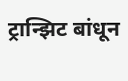ट्रान्झिट बांधून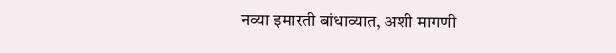नव्या इमारती बांधाव्यात, अशी मागणी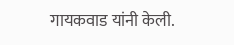गायकवाड यांनी केली.